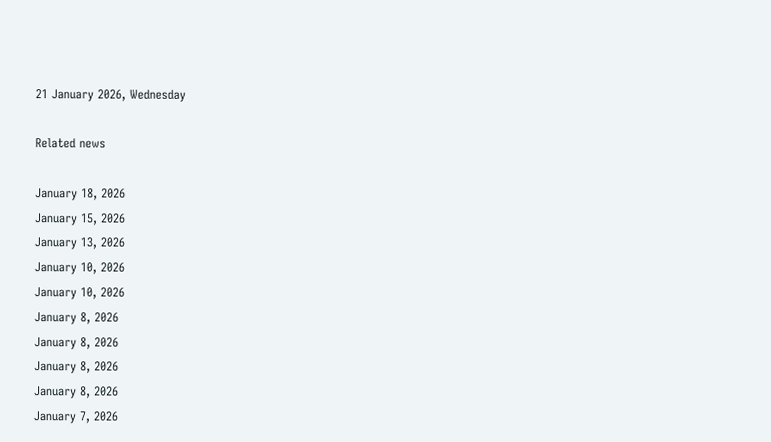21 January 2026, Wednesday

Related news

January 18, 2026
January 15, 2026
January 13, 2026
January 10, 2026
January 10, 2026
January 8, 2026
January 8, 2026
January 8, 2026
January 8, 2026
January 7, 2026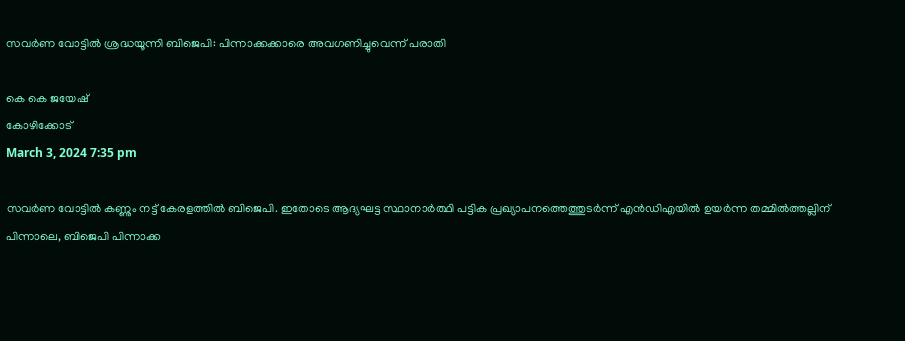സവര്‍ണ വോട്ടില്‍ ശ്രദ്ധയൂന്നി ബിജെപി: പിന്നാക്കക്കാരെ അവഗണിച്ചുവെന്ന് പരാതി

കെ കെ ജയേഷ്
കോഴിക്കോട്
March 3, 2024 7:35 pm

സവർണ വോട്ടിൽ കണ്ണും നട്ട് കേരളത്തിൽ ബിജെപി. ഇതോടെ ആദ്യഘട്ട സ്ഥാനാർത്ഥി പട്ടിക പ്രഖ്യാപനത്തെത്തുടർന്ന് എൻഡിഎയിൽ ഉയർന്ന തമ്മിൽത്തല്ലിന് പിന്നാലെ, ബിജെപി പിന്നാക്ക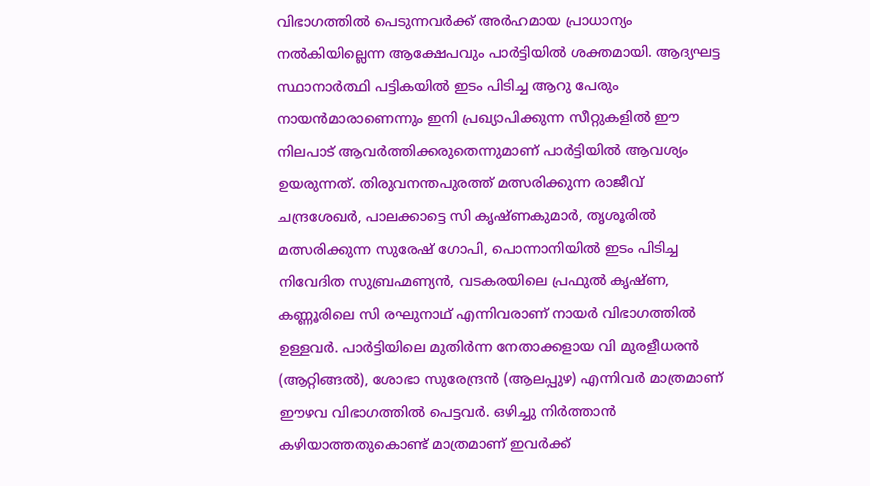വിഭാഗത്തിൽ പെടുന്നവർക്ക് അർഹമായ പ്രാധാന്യം നൽകിയില്ലെന്ന ആക്ഷേപവും പാർട്ടിയിൽ ശക്തമായി. ആദ്യഘട്ട സ്ഥാനാർത്ഥി പട്ടികയിൽ ഇടം പിടിച്ച ആറു പേരും നായൻമാരാണെന്നും ഇനി പ്രഖ്യാപിക്കുന്ന സീറ്റുകളിൽ ഈ നിലപാട് ആവർത്തിക്കരുതെന്നുമാണ് പാർട്ടിയിൽ ആവശ്യം ഉയരുന്നത്. തിരുവനന്തപുരത്ത് മത്സരിക്കുന്ന രാജീവ് ചന്ദ്രശേഖർ, പാലക്കാട്ടെ സി കൃഷ്ണകുമാർ, തൃശൂരിൽ മത്സരിക്കുന്ന സുരേഷ് ഗോപി, പൊന്നാനിയിൽ ഇടം പിടിച്ച നിവേദിത സുബ്രഹ്മണ്യൻ, വടകരയിലെ പ്രഫുൽ കൃഷ്ണ, കണ്ണൂരിലെ സി രഘുനാഥ് എന്നിവരാണ് നായർ വിഭാഗത്തിൽ ഉള്ളവർ. പാർട്ടിയിലെ മുതിർന്ന നേതാക്കളായ വി മുരളീധരൻ (ആറ്റിങ്ങൽ), ശോഭാ സുരേന്ദ്രൻ (ആലപ്പുഴ) എന്നിവർ മാത്രമാണ് ഈഴവ വിഭാഗത്തിൽ പെട്ടവർ. ഒഴിച്ചു നിർത്താൻ കഴിയാത്തതുകൊണ്ട് മാത്രമാണ് ഇവർക്ക്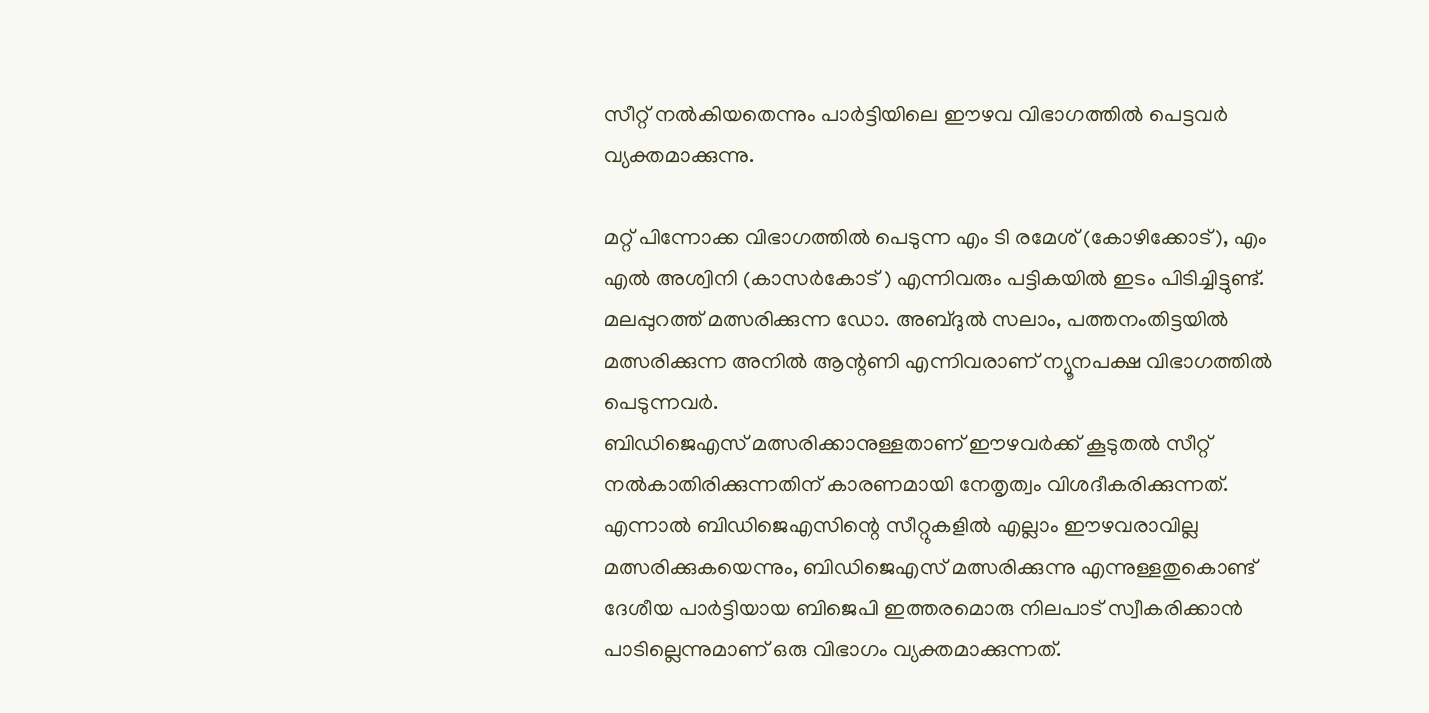സീറ്റ് നൽകിയതെന്നും പാർട്ടിയിലെ ഈഴവ വിഭാഗത്തിൽ പെട്ടവർ വ്യക്തമാക്കുന്നു.

മറ്റ് പിന്നോക്ക വിഭാഗത്തിൽ പെടുന്ന എം ടി രമേശ് (കോഴിക്കോട്), എം എൽ അശ്വിനി (കാസർകോട് ) എന്നിവരും പട്ടികയിൽ ഇടം പിടിച്ചിട്ടുണ്ട്. മലപ്പുറത്ത് മത്സരിക്കുന്ന ഡോ. അബ്ദുൽ സലാം, പത്തനംതിട്ടയിൽ മത്സരിക്കുന്ന അനിൽ ആന്റണി എന്നിവരാണ് ന്യൂനപക്ഷ വിഭാഗത്തിൽ പെടുന്നവർ.
ബിഡിജെഎസ് മത്സരിക്കാനുള്ളതാണ് ഈഴവർക്ക് കൂടുതൽ സീറ്റ് നൽകാതിരിക്കുന്നതിന് കാരണമായി നേതൃത്വം വിശദീകരിക്കുന്നത്. എന്നാൽ ബിഡിജെഎസിന്റെ സീറ്റുകളിൽ എല്ലാം ഈഴവരാവില്ല മത്സരിക്കുകയെന്നും, ബിഡിജെഎസ് മത്സരിക്കുന്നു എന്നുള്ളതുകൊണ്ട് ദേശീയ പാർട്ടിയായ ബിജെപി ഇത്തരമൊരു നിലപാട് സ്വീകരിക്കാൻ പാടില്ലെന്നുമാണ് ഒരു വിഭാഗം വ്യക്തമാക്കുന്നത്.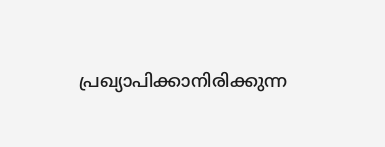പ്രഖ്യാപിക്കാനിരിക്കുന്ന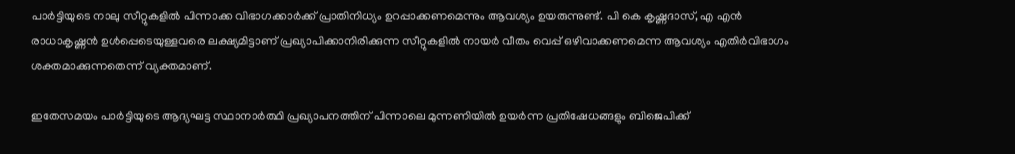പാർട്ടിയുടെ നാലു സീറ്റുകളിൽ പിന്നാക്ക വിഭാഗക്കാർക്ക് പ്രാതിനിധ്യം ഉറപ്പാക്കണമെന്നും ആവശ്യം ഉയരുന്നുണ്ട്. പി കെ കൃഷ്ണദാസ്, എ എൻ രാധാകൃഷ്ണൻ ഉൾപ്പെടെയുള്ളവരെ ലക്ഷ്യമിട്ടാണ് പ്രഖ്യാപിക്കാനിരിക്കുന്ന സീറ്റുകളിൽ നായർ വീതം വെപ്പ് ഒഴിവാക്കണമെന്ന ആവശ്യം എതിർവിഭാഗം ശക്തമാക്കുന്നതെന്ന് വ്യക്തമാണ്.

ഇതേസമയം പാർട്ടിയുടെ ആദ്യഘട്ട സ്ഥാനാർത്ഥി പ്രഖ്യാപനത്തിന് പിന്നാലെ മുന്നണിയിൽ ഉയർന്ന പ്രതിഷേധങ്ങളും ബിജെപിക്ക്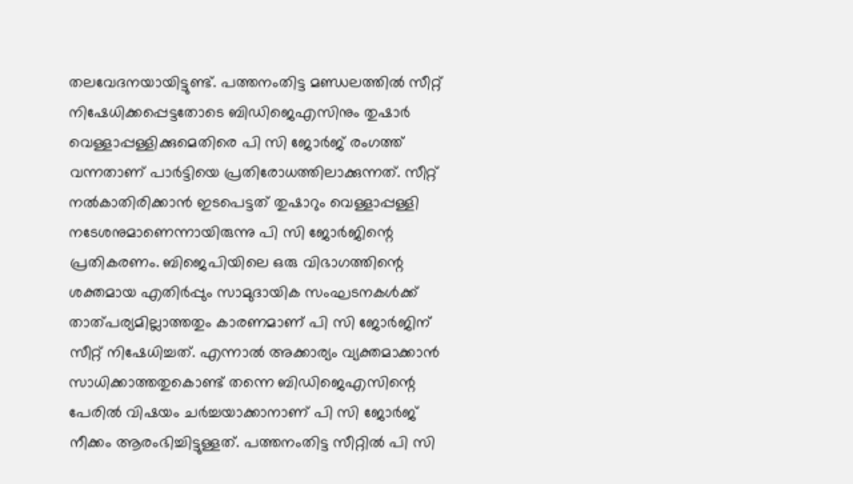തലവേദനയായിട്ടുണ്ട്. പത്തനംതിട്ട മണ്ഡലത്തിൽ സീറ്റ് നിഷേധിക്കപ്പെട്ടതോടെ ബിഡിജെഎസിനും തുഷാർ വെള്ളാപ്പള്ളിക്കുമെതിരെ പി സി ജോർജ് രംഗത്ത് വന്നതാണ് പാർട്ടിയെ പ്രതിരോധത്തിലാക്കുന്നത്. സീറ്റ് നൽകാതിരിക്കാൻ ഇടപെട്ടത് തുഷാറും വെള്ളാപ്പള്ളി നടേശനുമാണെന്നായിരുന്നു പി സി ജോർജിന്റെ പ്രതികരണം. ബിജെപിയിലെ ഒരു വിഭാഗത്തിന്റെ ശക്തമായ എതിർപ്പും സാമുദായിക സംഘടനകൾക്ക് താത്പര്യമില്ലാത്തതും കാരണമാണ് പി സി ജോർജിന് സീറ്റ് നിഷേധിച്ചത്. എന്നാൽ അക്കാര്യം വ്യക്തമാക്കാൻ സാധിക്കാത്തതുകൊണ്ട് തന്നെ ബിഡിജെഎസിന്റെ പേരിൽ വിഷയം ചർച്ചയാക്കാനാണ് പി സി ജോർജ് നീക്കം ആരംഭിച്ചിട്ടുള്ളത്. പത്തനംതിട്ട സീറ്റിൽ പി സി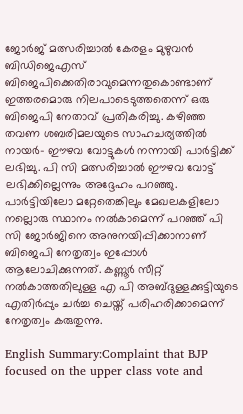ജോർജ് മത്സരിച്ചാൽ കേരളം മുഴുവൻ ബിഡിജെഎസ് ബിജെപിക്കെതിരാവുമെന്നതുകൊണ്ടാണ് ഇത്തരമൊരു നിലപാടെടുത്തതെന്ന് ഒരു ബിജെപി നേതാവ് പ്രതികരിച്ചു. കഴിഞ്ഞ തവണ ശബരിമലയുടെ സാഹചര്യത്തിൽ നായർ- ഈഴവ വോട്ടുകൾ നന്നായി പാർട്ടിക്ക് ലഭിച്ചു. പി സി മത്സരിച്ചാൽ ഈഴവ വോട്ട് ലഭിക്കില്ലെന്നും അദ്ദേഹം പറഞ്ഞു. പാർട്ടിയിലോ മറ്റേതെങ്കിലും മേഖലകളിലോ നല്ലൊരു സ്ഥാനം നൽകാമെന്ന് പറഞ്ഞ് പി സി ജോർജിനെ അനുനയിപ്പിക്കാനാണ് ബിജെപി നേതൃത്വം ഇപ്പോൾ ആലോചിക്കുന്നത്. കണ്ണൂർ സീറ്റ് നൽകാത്തതിലുള്ള എ പി അബ്ദുള്ളക്കുട്ടിയുടെ എതിർപ്പും ചർച്ച ചെയ്ത് പരിഹരിക്കാമെന്ന് നേതൃത്വം കരുതുന്നു.

English Summary:Complaint that BJP focused on the upper class vote and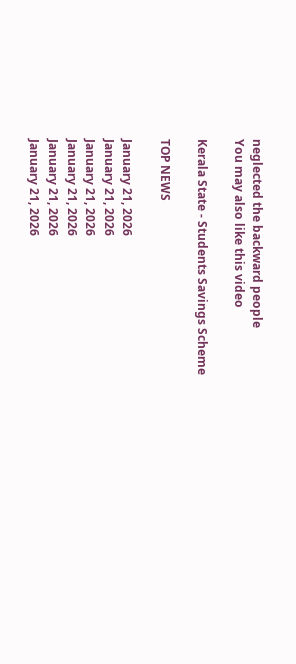neglected the backward people
You may also like this video

Kerala State - Students Savings Scheme

TOP NEWS

January 21, 2026
January 21, 2026
January 21, 2026
January 21, 2026
January 21, 2026
January 21, 2026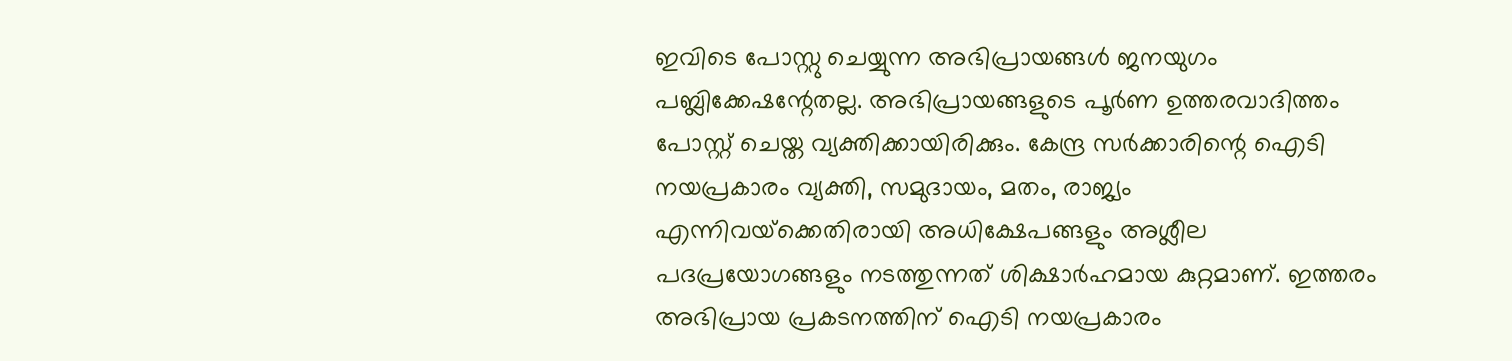ഇവിടെ പോസ്റ്റു ചെയ്യുന്ന അഭിപ്രായങ്ങള്‍ ജനയുഗം പബ്ലിക്കേഷന്റേതല്ല. അഭിപ്രായങ്ങളുടെ പൂര്‍ണ ഉത്തരവാദിത്തം പോസ്റ്റ് ചെയ്ത വ്യക്തിക്കായിരിക്കും. കേന്ദ്ര സര്‍ക്കാരിന്റെ ഐടി നയപ്രകാരം വ്യക്തി, സമുദായം, മതം, രാജ്യം എന്നിവയ്‌ക്കെതിരായി അധിക്ഷേപങ്ങളും അശ്ലീല പദപ്രയോഗങ്ങളും നടത്തുന്നത് ശിക്ഷാര്‍ഹമായ കുറ്റമാണ്. ഇത്തരം അഭിപ്രായ പ്രകടനത്തിന് ഐടി നയപ്രകാരം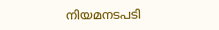നിയമനടപടി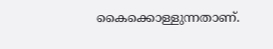കൈക്കൊള്ളുന്നതാണ്.